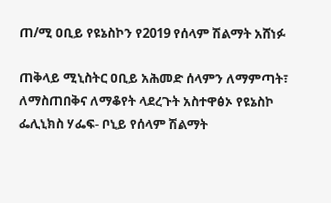ጠ/ሚ ዐቢይ የዩኔስኮን የ2019 የሰላም ሽልማት አሸነፉ

ጠቅላይ ሚኒስትር ዐቢይ አሕመድ ሰላምን ለማምጣት፣ ለማስጠበቅና ለማቆየት ላደረጉት አስተዋፅኦ የዩኔስኮ ፌሊኒክስ ሃፌፍ- ቦኒይ የሰላም ሽልማት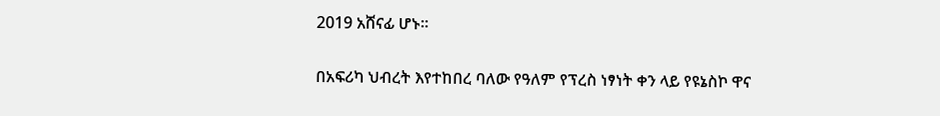2019 አሸናፊ ሆኑ፡፡

በአፍሪካ ህብረት እየተከበረ ባለው የዓለም የፕረስ ነፃነት ቀን ላይ የዩኔስኮ ዋና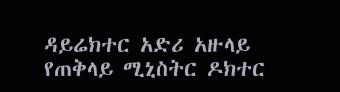ዳይሬክተር አድሪ አዙላይ የጠቅላይ ሚኒስትር ዶክተር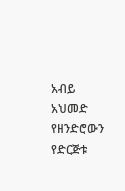አብይ አህመድ የዘንድሮውን የድርጅቱ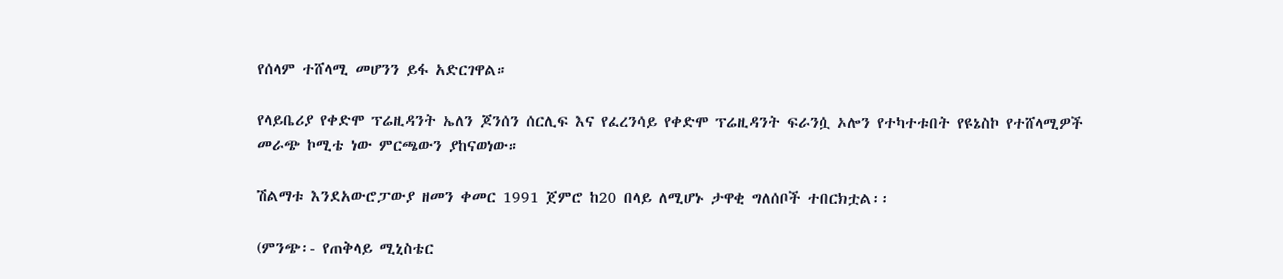የሰላም ተሸላሚ መሆንን ይፋ አድርገዋል።

የላይቤሪያ የቀድሞ ፕሬዚዳንት ኤለን ጆንሰን ሰርሊፍ እና የፈረንሳይ የቀድሞ ፕሬዚዳንት ፍራንሷ ኦሎን የተካተቱበት የዩኔስኮ የተሸላሚዎች መራጭ ኮሚቴ ነው ምርጫውን ያከናወነው።

ሽልማቱ እንደአውሮፓውያ ዘመን ቀመር 1991 ጀምሮ ከ20 በላይ ለሚሆኑ ታዋቂ ግለሰቦች ተበርክቷል፡፡

(ምንጭ፡- የጠቅላይ ሚኒስቴር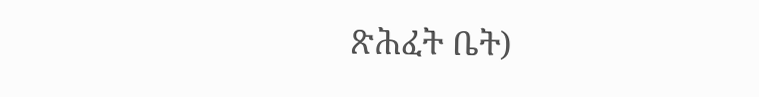ጽሕፈት ቤት)